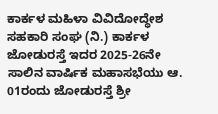ಕಾರ್ಕಳ ಮಹಿಳಾ ವಿವಿದೋದ್ಧೇಶ ಸಹಕಾರಿ ಸಂಘ (ನಿ.) ಕಾರ್ಕಳ ಜೋಡುರಸ್ತೆ ಇದರ 2025-26ನೇ ಸಾಲಿನ ವಾರ್ಷಿಕ ಮಹಾಸಭೆಯು ಆ. 01ರಂದು ಜೋಡುರಸ್ತೆ ಶ್ರೀ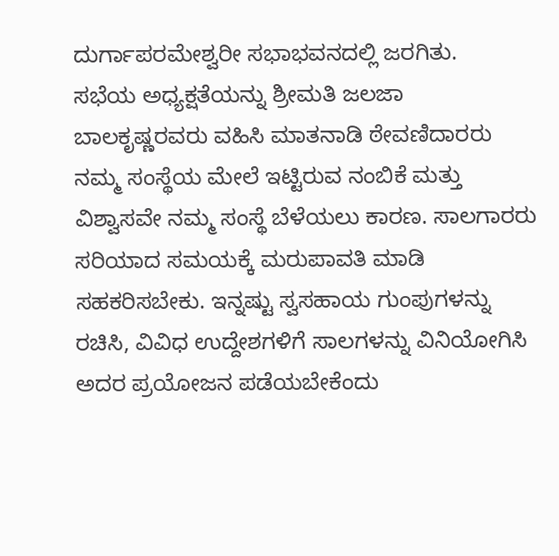ದುರ್ಗಾಪರಮೇಶ್ವರೀ ಸಭಾಭವನದಲ್ಲಿ ಜರಗಿತು.
ಸಭೆಯ ಅಧ್ಯಕ್ಷತೆಯನ್ನು ಶ್ರೀಮತಿ ಜಲಜಾ ಬಾಲಕೃಷ್ಣರವರು ವಹಿಸಿ ಮಾತನಾಡಿ ಠೇವಣಿದಾರರು ನಮ್ಮ ಸಂಸ್ಥೆಯ ಮೇಲೆ ಇಟ್ಟಿರುವ ನಂಬಿಕೆ ಮತ್ತು ವಿಶ್ವಾಸವೇ ನಮ್ಮ ಸಂಸ್ಥೆ ಬೆಳೆಯಲು ಕಾರಣ. ಸಾಲಗಾರರು ಸರಿಯಾದ ಸಮಯಕ್ಕೆ ಮರುಪಾವತಿ ಮಾಡಿ ಸಹಕರಿಸಬೇಕು. ಇನ್ನಷ್ಟು ಸ್ವಸಹಾಯ ಗುಂಪುಗಳನ್ನು ರಚಿಸಿ, ವಿವಿಧ ಉದ್ದೇಶಗಳಿಗೆ ಸಾಲಗಳನ್ನು ವಿನಿಯೋಗಿಸಿ ಅದರ ಪ್ರಯೋಜನ ಪಡೆಯಬೇಕೆಂದು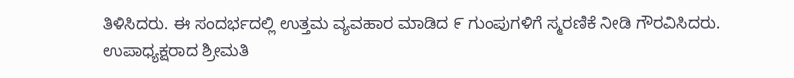ತಿಳಿಸಿದರು. ಈ ಸಂದರ್ಭದಲ್ಲಿ ಉತ್ತಮ ವ್ಯವಹಾರ ಮಾಡಿದ ೯ ಗುಂಪುಗಳಿಗೆ ಸ್ಮರಣಿಕೆ ನೀಡಿ ಗೌರವಿಸಿದರು.
ಉಪಾಧ್ಯಕ್ಷರಾದ ಶ್ರೀಮತಿ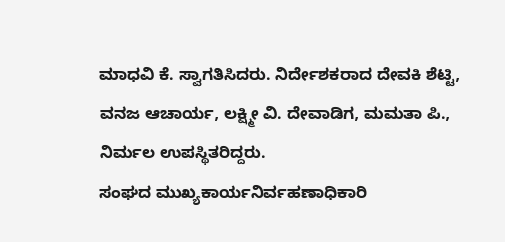ಮಾಧವಿ ಕೆ. ಸ್ವಾಗತಿಸಿದರು. ನಿರ್ದೇಶಕರಾದ ದೇವಕಿ ಶೆಟ್ಟಿ, ವನಜ ಆಚಾರ್ಯ, ಲಕ್ಷ್ಮೀ ವಿ. ದೇವಾಡಿಗ, ಮಮತಾ ಪಿ., ನಿರ್ಮಲ ಉಪಸ್ಥಿತರಿದ್ದರು.
ಸಂಘದ ಮುಖ್ಯಕಾರ್ಯನಿರ್ವಹಣಾಧಿಕಾರಿ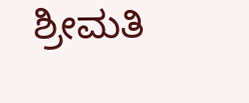ಶ್ರೀಮತಿ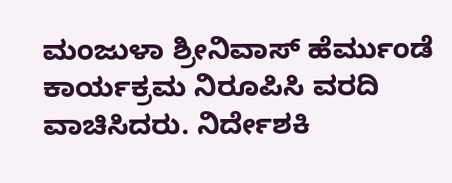ಮಂಜುಳಾ ಶ್ರೀನಿವಾಸ್ ಹೆರ್ಮುಂಡೆ ಕಾರ್ಯಕ್ರಮ ನಿರೂಪಿಸಿ ವರದಿ ವಾಚಿಸಿದರು. ನಿರ್ದೇಶಕಿ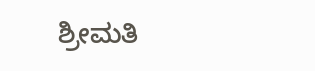ಶ್ರೀಮತಿ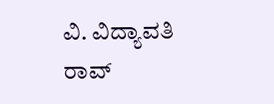ವಿ. ವಿದ್ಯಾವತಿ ರಾವ್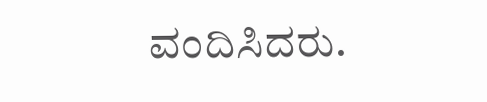ವಂದಿಸಿದರು.